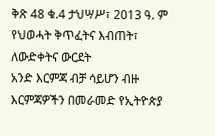ቅጽ 48 ቁ.4 ታህሣሥ፣ 2013 ዓ. ም
የህወሓት ቅጥፈትና እብጠት፣ ለውድቀትና ውርደት
አንድ እርምጃ ብቻ ሳይሆን ብዙ እርምጃዎችን በመራመድ የኢትዮጵያ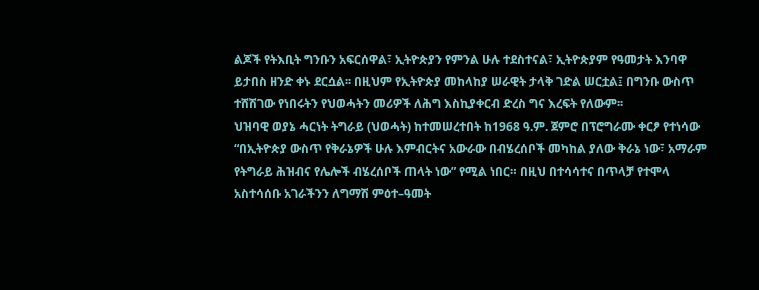ልጆች የትእቢት ግንቡን አፍርሰዋል፣ ኢትዮጵያን የምንል ሁሉ ተደስተናል፣ ኢትዮጵያም የዓመታት እንባዋ ይታበስ ዘንድ ቀኑ ደርሷል፡፡ በዚህም የኢትዮጵያ መከላከያ ሠራዊት ታላቅ ገድል ሠርቷል፤ በግንቡ ውስጥ ተሸሽገው የነበሩትን የህወሓትን መሪዎች ለሕግ እስኪያቀርብ ድረስ ግና እረፍት የለውም፡፡
ህዝባዊ ወያኔ ሓርነት ትግራይ (ህወሓት) ከተመሠረተበት ከ1968 ዓ.ም. ጀምሮ በፕሮግራሙ ቀርፆ የተነሳው “በኢትዮጵያ ውስጥ የቅራኔዎች ሁሉ እምብርትና አውራው በብሄረሰቦች መካከል ያለው ቅራኔ ነው፣ አማራም የትግራይ ሕዝብና የሌሎች ብሄረሰቦች ጠላት ነው” የሚል ነበር። በዚህ በተሳሳተና በጥላቻ የተሞላ አስተሳሰቡ አገራችንን ለግማሽ ምዕተ–ዓመት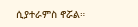ሲያተራምስ ኖሯል።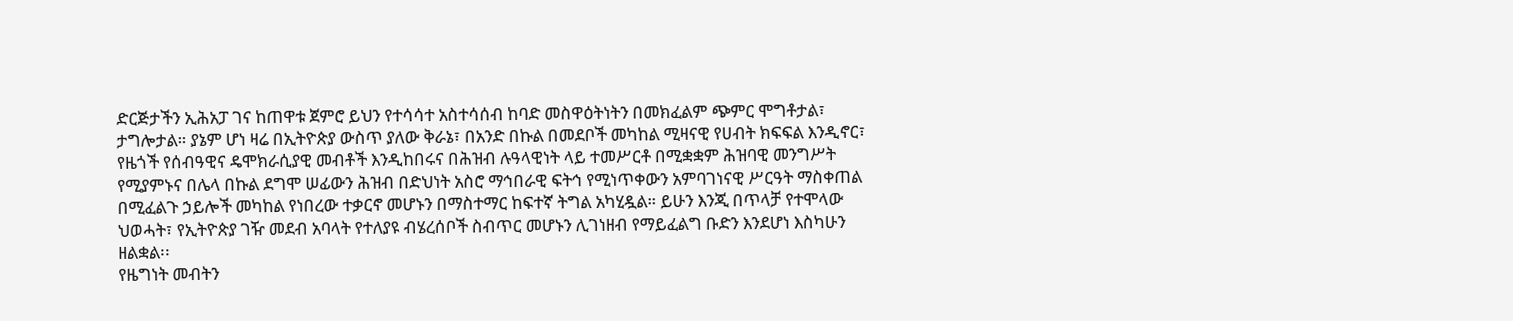ድርጅታችን ኢሕአፓ ገና ከጠዋቱ ጀምሮ ይህን የተሳሳተ አስተሳሰብ ከባድ መስዋዕትነትን በመክፈልም ጭምር ሞግቶታል፣ ታግሎታል። ያኔም ሆነ ዛሬ በኢትዮጵያ ውስጥ ያለው ቅራኔ፣ በአንድ በኩል በመደቦች መካከል ሚዛናዊ የሀብት ክፍፍል እንዲኖር፣ የዜጎች የሰብዓዊና ዴሞክራሲያዊ መብቶች እንዲከበሩና በሕዝብ ሉዓላዊነት ላይ ተመሥርቶ በሚቋቋም ሕዝባዊ መንግሥት የሚያምኑና በሌላ በኩል ደግሞ ሠፊውን ሕዝብ በድህነት አስሮ ማኅበራዊ ፍትኅ የሚነጥቀውን አምባገነናዊ ሥርዓት ማስቀጠል በሚፈልጉ ኃይሎች መካከል የነበረው ተቃርኖ መሆኑን በማስተማር ከፍተኛ ትግል አካሂዷል። ይሁን እንጂ በጥላቻ የተሞላው ህወሓት፣ የኢትዮጵያ ገዥ መደብ አባላት የተለያዩ ብሄረሰቦች ስብጥር መሆኑን ሊገነዘብ የማይፈልግ ቡድን እንደሆነ እስካሁን ዘልቋል፡፡
የዜግነት መብትን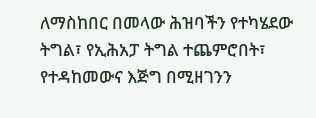ለማስከበር በመላው ሕዝባችን የተካሄደው ትግል፣ የኢሕአፓ ትግል ተጨምሮበት፣ የተዳከመውና እጅግ በሚዘገንን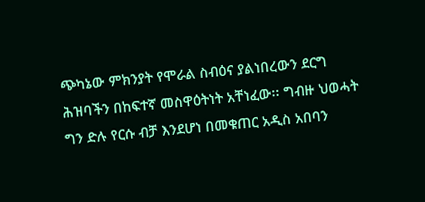ጭካኔው ምክንያት የሞራል ስብዕና ያልነበረውን ደርግ ሕዝባችን በከፍተኛ መስዋዕትነት አቸነፈው፡፡ ግብዙ ህወሓት ግን ድሉ የርሱ ብቻ እንደሆነ በመቁጠር አዲስ አበባን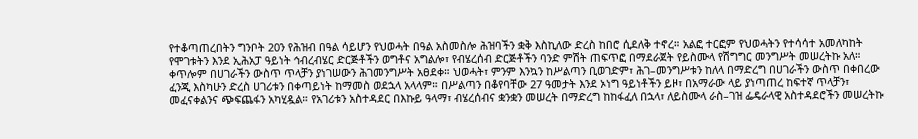የተቆጣጠረበትን ግንቦት 20ን የሕዝብ በዓል ሳይሆን የህወሓት በዓል አስመስሎ ሕዝባችን ቋቅ እስኪለው ድረስ ከበሮ ሲደለቅ ተኖረ። አልፎ ተርፎም የህወሓትን የተሳሳተ አመለካከት የሞገቱትን እንደ ኢሕአፓ ዓይነት ኅብረብሄር ድርጅቶችን ወግቶና አግልሎ፣ የብሄረሰብ ድርጅቶችን ባንድ ምሽት ጠፍጥፎ በማደራጀት የይስሙላ የሽግግር መንግሥት መሠረትኩ አለ። ቀጥሎም በሀገራችን ውስጥ ጥላቻን ያነገሠውን ሕገመንግሥት አፀደቀ። ህወሓት፣ ምንም እንኳን ከሥልጣን ቢወገድም፣ ሕገ–መንግሥቱን ከለላ በማድረግ በሀገራችን ውስጥ በቀበረው ፈንጂ እስካሁን ድረስ ሀገሪቱን በቀጣይነት ከማመስ ወደኋላ አላላም። በሥልጣን በቆየባቸው 27 ዓመታት እንደ ኦነግ ዓይነቶችን ይዞ፣ በአማራው ላይ ያነጣጠረ ከፍተኛ ጥላቻን፣ መፈናቀልንና ጭፍጨፋን አካሂዷል። የአገሪቱን አስተዳደር በእኩይ ዓላማ፣ ብሄረሰብና ቋንቋን መሠረት በማድረግ ከከፋፈለ በኋላ፣ ለይስሙላ ራስ–ገዝ ፌዴራላዊ አስተዳደሮችን መሠረትኩ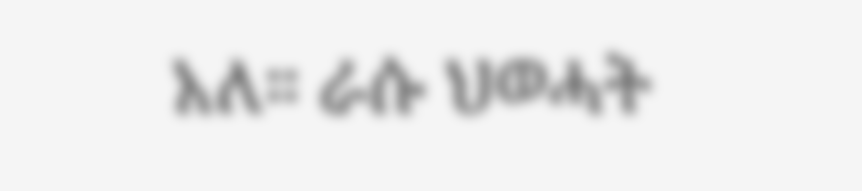አለ። ራሱ ህወሓት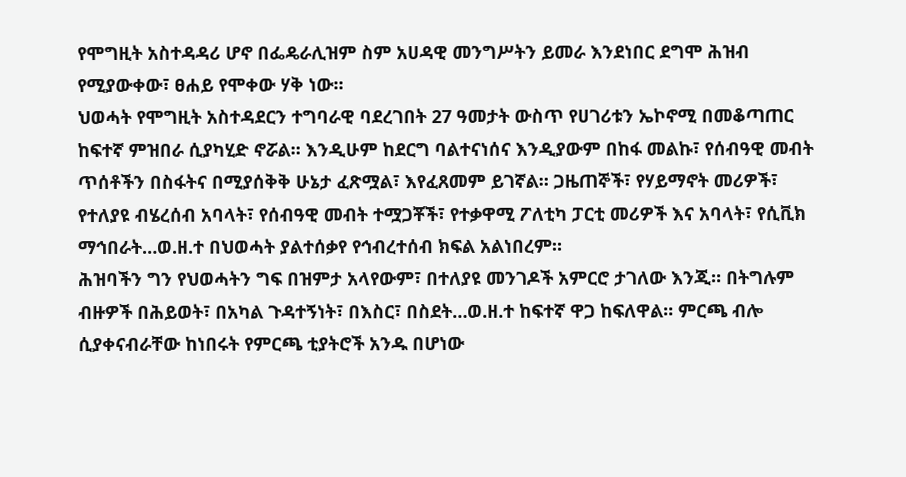የሞግዚት አስተዳዳሪ ሆኖ በፌዴራሊዝም ስም አሀዳዊ መንግሥትን ይመራ እንደነበር ደግሞ ሕዝብ የሚያውቀው፣ ፀሐይ የሞቀው ሃቅ ነው።
ህወሓት የሞግዚት አስተዳደርን ተግባራዊ ባደረገበት 27 ዓመታት ውስጥ የሀገሪቱን ኤኮኖሚ በመቆጣጠር ከፍተኛ ምዝበራ ሲያካሂድ ኖሯል። እንዲሁም ከደርግ ባልተናነሰና እንዲያውም በከፋ መልኩ፣ የሰብዓዊ መብት ጥሰቶችን በስፋትና በሚያሰቅቅ ሁኔታ ፈጽሟል፣ እየፈጸመም ይገኛል። ጋዜጠኞች፣ የሃይማኖት መሪዎች፣ የተለያዩ ብሄረሰብ አባላት፣ የሰብዓዊ መብት ተሟጋቾች፣ የተቃዋሚ ፖለቲካ ፓርቲ መሪዎች እና አባላት፣ የሲቪክ ማኅበራት…ወ.ዘ.ተ በህወሓት ያልተሰቃየ የኅብረተሰብ ክፍል አልነበረም።
ሕዝባችን ግን የህወሓትን ግፍ በዝምታ አላየውም፣ በተለያዩ መንገዶች አምርሮ ታገለው እንጂ። በትግሉም ብዙዎች በሕይወት፣ በአካል ጉዳተኝነት፣ በእስር፣ በስደት…ወ.ዘ.ተ ከፍተኛ ዋጋ ከፍለዋል። ምርጫ ብሎ ሲያቀናብራቸው ከነበሩት የምርጫ ቲያትሮች አንዱ በሆነው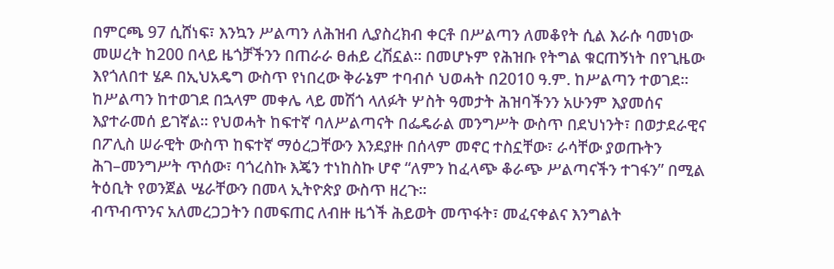በምርጫ 97 ሲሸነፍ፣ እንኳን ሥልጣን ለሕዝብ ሊያስረክብ ቀርቶ በሥልጣን ለመቆየት ሲል እራሱ ባመነው መሠረት ከ200 በላይ ዜጎቻችንን በጠራራ ፀሐይ ረሽኗል። በመሆኑም የሕዝቡ የትግል ቁርጠኝነት በየጊዜው እየጎለበተ ሄዶ በኢህአዴግ ውስጥ የነበረው ቅራኔም ተባብሶ ህወሓት በ2010 ዓ.ም. ከሥልጣን ተወገደ።
ከሥልጣን ከተወገደ በኋላም መቀሌ ላይ መሽጎ ላለፉት ሦስት ዓመታት ሕዝባችንን አሁንም እያመሰና እያተራመሰ ይገኛል። የህወሓት ከፍተኛ ባለሥልጣናት በፌዴራል መንግሥት ውስጥ በደህነንት፣ በወታደራዊና በፖሊስ ሠራዊት ውስጥ ከፍተኛ ማዕረጋቸውን እንደያዙ በሰላም መኖር ተስኗቸው፣ ራሳቸው ያወጡትን ሕገ–መንግሥት ጥሰው፣ ባጎረስኩ እጄን ተነከስኩ ሆኖ “ለምን ከፈላጭ ቆራጭ ሥልጣናችን ተገፋን” በሚል ትዕቢት የወንጀል ሤራቸውን በመላ ኢትዮጵያ ውስጥ ዘረጉ።
ብጥብጥንና አለመረጋጋትን በመፍጠር ለብዙ ዜጎች ሕይወት መጥፋት፣ መፈናቀልና እንግልት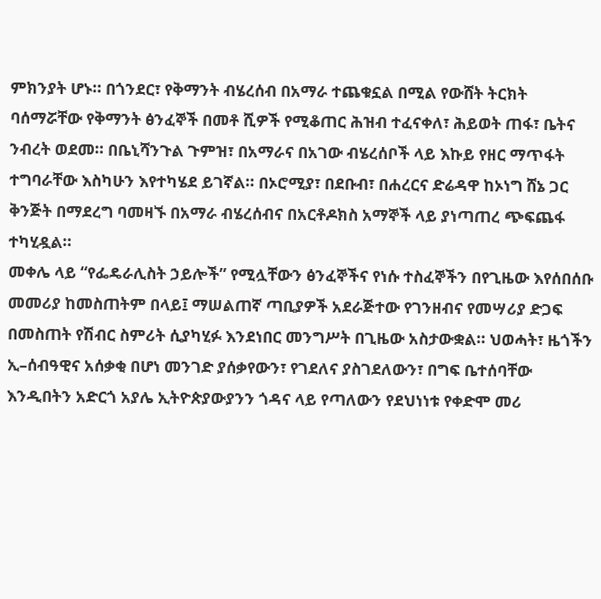ምክንያት ሆኑ። በጎንደር፣ የቅማንት ብሄረሰብ በአማራ ተጨቁኗል በሚል የውሸት ትርክት ባሰማሯቸው የቅማንት ፅንፈኞች በመቶ ሺዎች የሚቆጠር ሕዝብ ተፈናቀለ፣ ሕይወት ጠፋ፣ ቤትና ንብረት ወደመ። በቤኒሻንጉል ጉምዝ፣ በአማራና በአገው ብሄረሰቦች ላይ እኩይ የዘር ማጥፋት ተግባራቸው እስካሁን እየተካሄደ ይገኛል። በኦሮሚያ፣ በደቡብ፣ በሐረርና ድሬዳዋ ከኦነግ ሸኔ ጋር ቅንጅት በማደረግ ባመዛኙ በአማራ ብሄረሰብና በአርቶዶክስ አማኞች ላይ ያነጣጠረ ጭፍጨፋ ተካሂዷል።
መቀሌ ላይ “የፌዴራሊስት ኃይሎች” የሚሏቸውን ፅንፈኞችና የነሱ ተስፈኞችን በየጊዜው እየሰበሰቡ መመሪያ ከመስጠትም በላይ፤ ማሠልጠኛ ጣቢያዎች አደራጅተው የገንዘብና የመሣሪያ ድጋፍ በመስጠት የሽብር ስምሪት ሲያካሂፉ እንደነበር መንግሥት በጊዜው አስታውቋል። ህወሓት፣ ዜጎችን ኢ–ሰብዓዊና አሰቃቂ በሆነ መንገድ ያሰቃየውን፣ የገደለና ያስገደለውን፣ በግፍ ቤተሰባቸው እንዲበትን አድርጎ አያሌ ኢትዮጵያውያንን ጎዳና ላይ የጣለውን የደህነነቱ የቀድሞ መሪ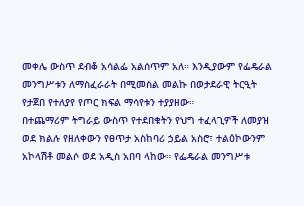መቀሌ ውስጥ ደብቆ አሳልፌ አልሰጥም አለ። እንዲያውም የፌዴራል መንግሥቱን ለማስፈራራት በሚመስል መልኩ በወታደራዊ ትርዒት የታጀበ የተለያየ የጦር ክፍል ማሳየቱን ተያያዘው።
በተጨማሪም ትግራይ ውስጥ የተደበቁትን የህግ ተፈላጊዎች ለመያዝ ወደ ክልሉ የዘለቀውን የፀጥታ አስከባሪ ኃይል አስሮ፣ ተልዕኮውንም አኮላሽቶ መልሶ ወደ አዲስ አበባ ላከው። የፌዴራል መንግሥቱ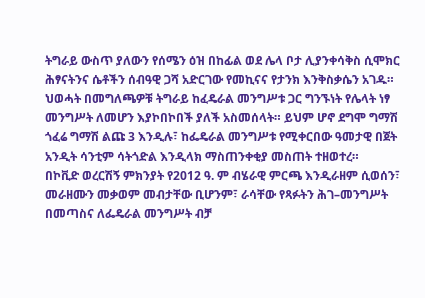ትግራይ ውስጥ ያለውን የሰሜን ዕዝ በከፊል ወደ ሌላ ቦታ ሊያንቀሳቅስ ሲሞክር ሕፃናትንና ሴቶችን ሰብዓዊ ጋሻ አድርገው የመኪናና የታንክ እንቅስቃሴን አገዱ። ህወሓት በመግለጫዎቹ ትግራይ ከፈዴራል መንግሥቱ ጋር ግንኙነት የሌላት ነፃ መንግሥት ለመሆን እያኮበኮበች ያለች አስመሰላት። ይህም ሆኖ ደግሞ ግማሽ ጎፈሬ ግማሽ ልጩ 3 እንዲሉ፣ ከፌዴራል መንግሥቱ የሚቀርበው ዓመታዊ በጀት አንዲት ሳንቲም ሳትጎድል እንዲላክ ማስጠንቀቂያ መስጠት ተዘወተረ።
በኮቪድ ወረርሽኝ ምክንያት የ2012 ዓ. ም ብሄራዊ ምርጫ እንዲራዘም ሲወሰን፣ መራዘሙን መቃወም መብታቸው ቢሆንም፣ ራሳቸው የጻፉትን ሕገ–መንግሥት በመጣስና ለፌዴራል መንግሥት ብቻ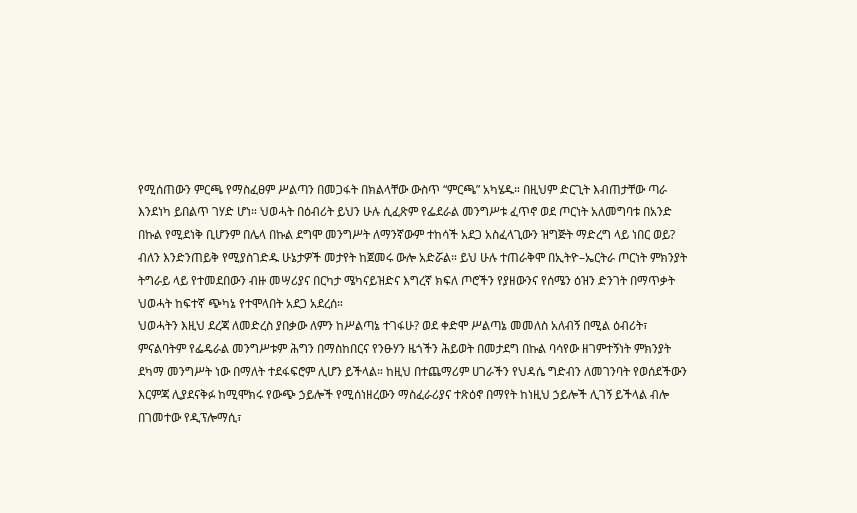የሚሰጠውን ምርጫ የማስፈፀም ሥልጣን በመጋፋት በክልላቸው ውስጥ “ምርጫ” አካሄዱ። በዚህም ድርጊት እብጠታቸው ጣራ እንደነካ ይበልጥ ገሃድ ሆነ። ህወሓት በዕብሪት ይህን ሁሉ ሲፈጽም የፌደራል መንግሥቱ ፈጥኖ ወደ ጦርነት አለመግባቱ በአንድ በኩል የሚደነቅ ቢሆንም በሌላ በኩል ደግሞ መንግሥት ለማንኛውም ተከሳች አደጋ አስፈላጊውን ዝግጅት ማድረግ ላይ ነበር ወይ? ብለን እንድንጠይቅ የሚያስገድዱ ሁኔታዎች መታየት ከጀመሩ ውሎ አድሯል። ይህ ሁሉ ተጠራቅሞ በኢትዮ–ኤርትራ ጦርነት ምክንያት ትግራይ ላይ የተመደበውን ብዙ መሣሪያና በርካታ ሜካናይዝድና እግረኛ ክፍለ ጦሮችን የያዘውንና የሰሜን ዕዝን ድንገት በማጥቃት ህወሓት ከፍተኛ ጭካኔ የተሞላበት አደጋ አደረሰ።
ህወሓትን እዚህ ደረጃ ለመድረስ ያበቃው ለምን ከሥልጣኔ ተገፋሁ? ወደ ቀድሞ ሥልጣኔ መመለስ አለብኝ በሚል ዕብሪት፣ ምናልባትም የፌዴራል መንግሥቱም ሕግን በማስከበርና የንፁሃን ዜጎችን ሕይወት በመታደግ በኩል ባሳየው ዘገምተኝነት ምክንያት ደካማ መንግሥት ነው በማለት ተደፋፍሮም ሊሆን ይችላል። ከዚህ በተጨማሪም ሀገራችን የህዳሴ ግድብን ለመገንባት የወሰደችውን እርምጃ ሊያደናቅፉ ከሚሞክሩ የውጭ ኃይሎች የሚሰነዘረውን ማስፈራሪያና ተጽዕኖ በማየት ከነዚህ ኃይሎች ሊገኝ ይችላል ብሎ በገመተው የዲፕሎማሲ፣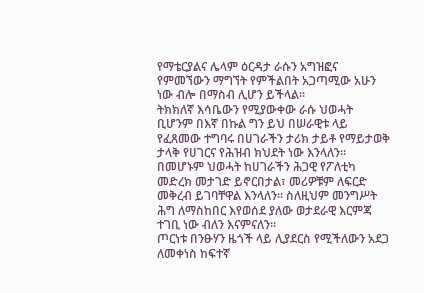የማቴርያልና ሌላም ዕርዳታ ራሱን አግዝፎና የምመኘውን ማግኘት የምችልበት አጋጣሚው አሁን ነው ብሎ በማስብ ሊሆን ይችላል፡፡
ትክክለኛ እሳቤውን የሚያውቀው ራሱ ህወሓት ቢሆንም በእኛ በኩል ግን ይህ በሠራዊቱ ላይ የፈጸመው ተግባሩ በሀገራችን ታሪክ ታይቶ የማይታወቅ ታላቅ የሀገርና የሕዝብ ክህደት ነው እንላለን። በመሆኑም ህወሓት ከሀገራችን ሕጋዊ የፖለቲካ መድረክ መታገድ ይኖርበታል፣ መሪዎቹም ለፍርድ መቅረብ ይገባቸዋል እንላለን። ስለዚህም መንግሥት ሕግ ለማስከበር እየወሰደ ያለው ወታደራዊ እርምጃ ተገቢ ነው ብለን እናምናለን።
ጦርነቱ በንፁሃን ዜጎች ላይ ሊያደርስ የሚችለውን አደጋ ለመቀነስ ከፍተኛ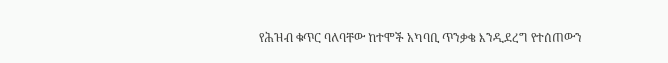የሕዝብ ቁጥር ባለባቸው ከተሞች አካባቢ ጥንቃቄ እንዲደረግ የተሰጠውን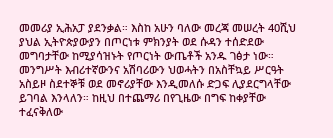መመሪያ ኢሕአፓ ያደንቃል። እስከ አሁን ባለው መረጃ መሠረት 40ሺህ ያህል ኢትዮጵያውያን በጦርነቱ ምክንያት ወደ ሱዳን ተሰድደው መግባታቸው ከሚያሳዝኑት የጦርነት ውጤቶች አንዱ ገፅታ ነው። መንግሥት እብሪተኛውንና አሽባሪውን ህወሓትን በአስቸኳይ ሥርዓት አስይዞ ስደተኞቹ ወደ መኖሪያቸው እንዲመለሱ ድጋፍ ሊያደርግላቸው ይገባል እንላለን። ከዚህ በተጨማሪ በየጊዜው በግፍ ከቀያቸው ተፈናቅለው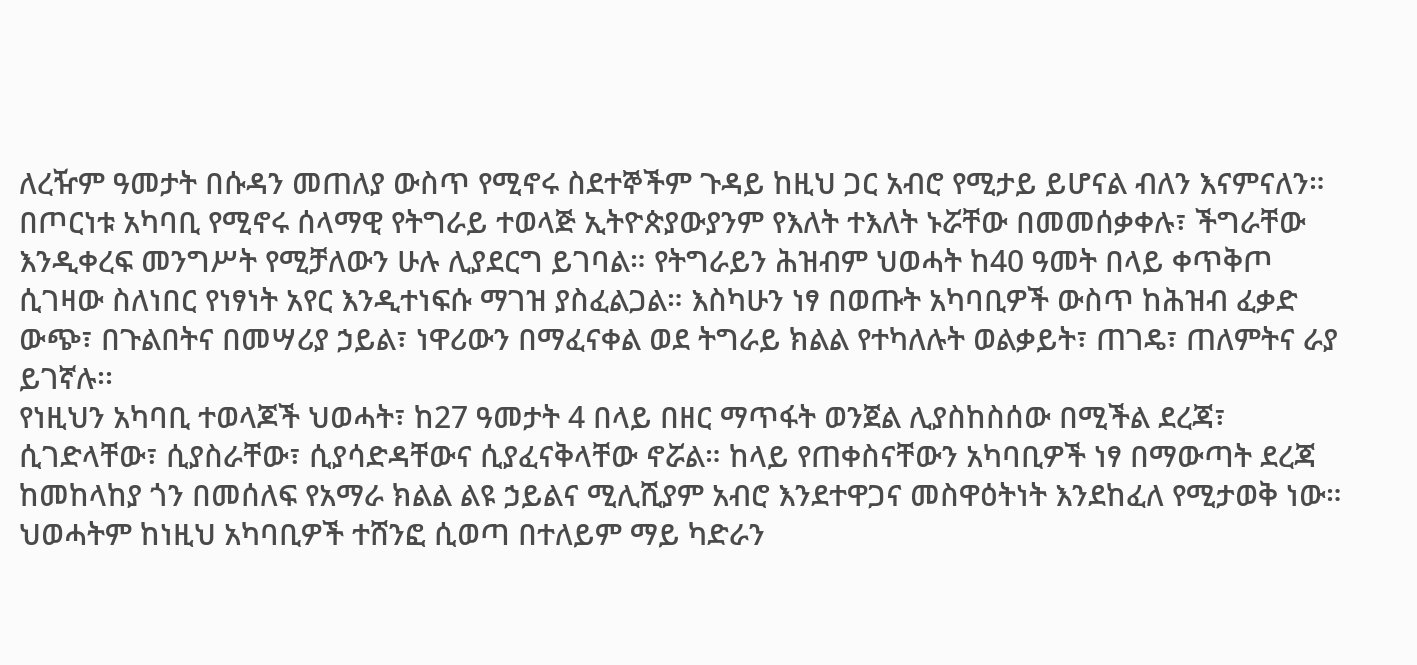ለረዥም ዓመታት በሱዳን መጠለያ ውስጥ የሚኖሩ ስደተኞችም ጉዳይ ከዚህ ጋር አብሮ የሚታይ ይሆናል ብለን እናምናለን።
በጦርነቱ አካባቢ የሚኖሩ ሰላማዊ የትግራይ ተወላጅ ኢትዮጵያውያንም የእለት ተእለት ኑሯቸው በመመሰቃቀሉ፣ ችግራቸው እንዲቀረፍ መንግሥት የሚቻለውን ሁሉ ሊያደርግ ይገባል። የትግራይን ሕዝብም ህወሓት ከ40 ዓመት በላይ ቀጥቅጦ ሲገዛው ስለነበር የነፃነት አየር እንዲተነፍሱ ማገዝ ያስፈልጋል። እስካሁን ነፃ በወጡት አካባቢዎች ውስጥ ከሕዝብ ፈቃድ ውጭ፣ በጉልበትና በመሣሪያ ኃይል፣ ነዋሪውን በማፈናቀል ወደ ትግራይ ክልል የተካለሉት ወልቃይት፣ ጠገዴ፣ ጠለምትና ራያ ይገኛሉ፡፡
የነዚህን አካባቢ ተወላጆች ህወሓት፣ ከ27 ዓመታት 4 በላይ በዘር ማጥፋት ወንጀል ሊያስከስሰው በሚችል ደረጃ፣ ሲገድላቸው፣ ሲያስራቸው፣ ሲያሳድዳቸውና ሲያፈናቅላቸው ኖሯል። ከላይ የጠቀስናቸውን አካባቢዎች ነፃ በማውጣት ደረጃ ከመከላከያ ጎን በመሰለፍ የአማራ ክልል ልዩ ኃይልና ሚሊሺያም አብሮ እንደተዋጋና መስዋዕትነት እንደከፈለ የሚታወቅ ነው። ህወሓትም ከነዚህ አካባቢዎች ተሸንፎ ሲወጣ በተለይም ማይ ካድራን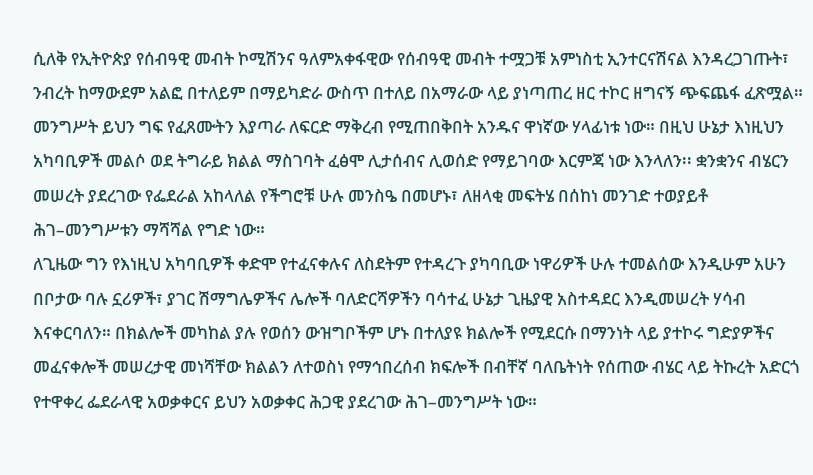ሲለቅ የኢትዮጵያ የሰብዓዊ መብት ኮሚሽንና ዓለምአቀፋዊው የሰብዓዊ መብት ተሟጋቹ አምነስቲ ኢንተርናሽናል እንዳረጋገጡት፣ ንብረት ከማውደም አልፎ በተለይም በማይካድራ ውስጥ በተለይ በአማራው ላይ ያነጣጠረ ዘር ተኮር ዘግናኝ ጭፍጨፋ ፈጽሟል።
መንግሥት ይህን ግፍ የፈጸሙትን እያጣራ ለፍርድ ማቅረብ የሚጠበቅበት አንዱና ዋነኛው ሃላፊነቱ ነው። በዚህ ሁኔታ እነዚህን አካባቢዎች መልሶ ወደ ትግራይ ክልል ማስገባት ፈፅሞ ሊታሰብና ሊወሰድ የማይገባው እርምጃ ነው እንላለን፡፡ ቋንቋንና ብሄርን መሠረት ያደረገው የፌደራል አከላለል የችግሮቹ ሁሉ መንስዔ በመሆኑ፣ ለዘላቂ መፍትሄ በሰከነ መንገድ ተወያይቶ ሕገ–መንግሥቱን ማሻሻል የግድ ነው።
ለጊዜው ግን የእነዚህ አካባቢዎች ቀድሞ የተፈናቀሉና ለስደትም የተዳረጉ ያካባቢው ነዋሪዎች ሁሉ ተመልሰው እንዲሁም አሁን በቦታው ባሉ ኗሪዎች፣ ያገር ሽማግሌዎችና ሌሎች ባለድርሻዎችን ባሳተፈ ሁኔታ ጊዜያዊ አስተዳደር እንዲመሠረት ሃሳብ እናቀርባለን። በክልሎች መካከል ያሉ የወሰን ውዝግቦችም ሆኑ በተለያዩ ክልሎች የሚደርሱ በማንነት ላይ ያተኮሩ ግድያዎችና መፈናቀሎች መሠረታዊ መነሻቸው ክልልን ለተወስነ የማኅበረሰብ ክፍሎች በብቸኛ ባለቤትነት የሰጠው ብሄር ላይ ትኩረት አድርጎ የተዋቀረ ፌደራላዊ አወቃቀርና ይህን አወቃቀር ሕጋዊ ያደረገው ሕገ–መንግሥት ነው።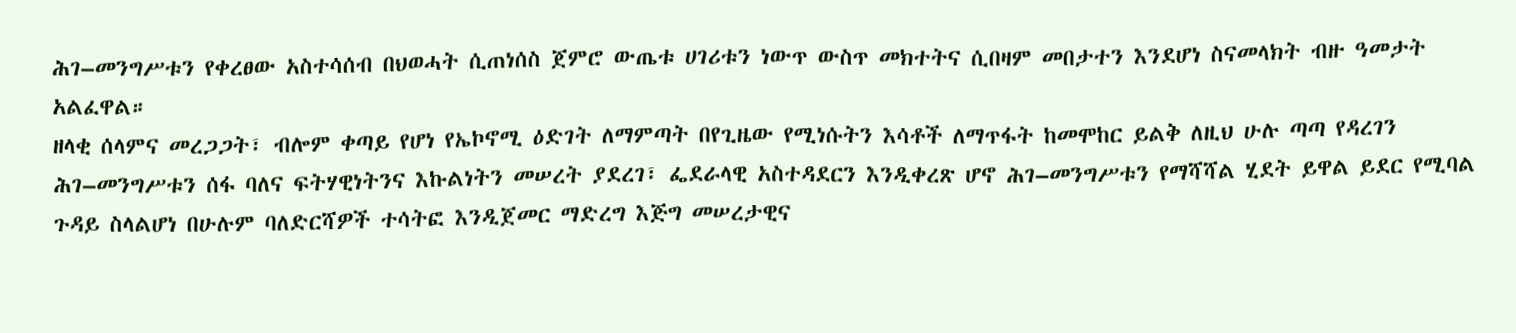ሕገ–መንግሥቱን የቀረፀው አስተሳሰብ በህወሓት ሲጠነሰስ ጀምሮ ውጤቱ ሀገሪቱን ነውጥ ውስጥ መክተትና ሲበዛም መበታተን እንደሆነ ስናመላክት ብዙ ዓመታት አልፈዋል።
ዘላቂ ሰላምና መረጋጋት፣ ብሎም ቀጣይ የሆነ የኤኮኖሚ ዕድገት ለማምጣት በየጊዜው የሚነሱትን እሳቶች ለማጥፋት ከመሞከር ይልቅ ለዚህ ሁሉ ጣጣ የዳረገን ሕገ–መንግሥቱን ሰፋ ባለና ፍትሃዊነትንና እኩልነትን መሠረት ያደረገ፣ ፌደራላዊ አስተዳደርን እንዲቀረጽ ሆኖ ሕገ–መንግሥቱን የማሻሻል ሂደት ይዋል ይደር የሚባል ጉዳይ ስላልሆነ በሁሉም ባለድርሻዎች ተሳትፎ እንዲጀመር ማድረግ እጅግ መሠረታዊና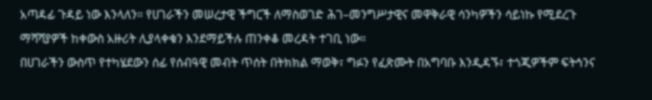አጣዳፊ ጉዳይ ነው እንላለን። የሀገራችን መሠረታዊ ችግርች ለማስወገድ ሕገ–መንግሥታዊና መዋቅራዊ ሳንካዎችን ሳይነኩ የሚደረጉ ማሻሻያዎች ከቀውስ አዙሪት ሊያላቀቁን እንደማይችሉ ጠንቀቆ መረዳት ተገቢ ነው።
በሀገራችን ውስጥ የተካሄደውን ሰፊ የሰብዓዊ መብት ጥሰት በትክክል ማወቅ፣ ግፉን የፈጽሙት በአግባቡ እንዲዳኙ፣ ተጎጂዎችም ፍትኅንና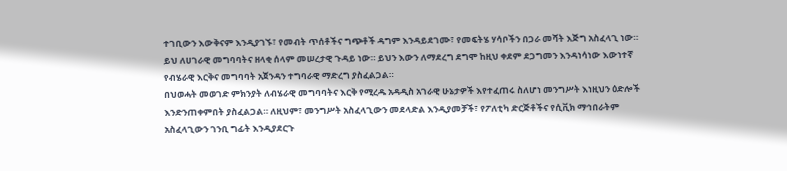ተገቢውን እውቅናም እንዲያገኙ፣ የመብት ጥሰቶችና ግጭቶች ዳግም እንዳይደገሙ፣ የመፍትሄ ሃሳቦችን በጋራ መሻት እጅግ አስፈላጊ ነው። ይህ ለሀገራዊ መግባባትና ዘላቂ ሰላም መሠረታዊ ጉዳይ ነው። ይህን እውን ለማደረግ ደግሞ ከዚህ ቀደም ደጋግመን እንዳነሳነው እውነተኛ የብሄራዊ እርቅና መግባባት አጀንዳን ተግባራዊ ማድረግ ያስፈልጋል።
በህወሓት መወገድ ምክንያት ለብሄራዊ መግባባትና እርቅ የሚረዱ አዳዲስ አገራዊ ሁኔታዎች እየተፈጠሩ ስለሆነ መንግሥት እነዚህን ዕድሎች እንድንጠቀምበት ያስፈልጋል። ለዚህም፣ መንግሥት አስፈላጊውን መደላድል እንዲያመቻች፣ የፖለቲካ ድርጅቶችና የሲቪክ ማኅበራትም አስፈላጊውን ገንቢ ግፊት እንዲያደርጉ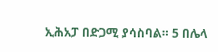ኢሕአፓ በድጋሚ ያሳስባል። 5 በሌላ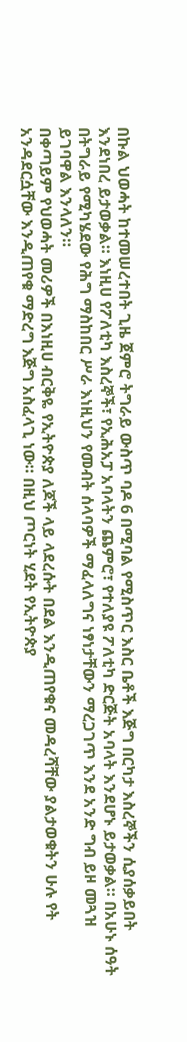በኩል ህወሓት ከተመሠረተበት ጊዜ ጀምሮ ትግራይ ውስጥ ባዶ 6 በሚባል የሚስጥር እስር ቤቶች እጅግ በርካታ እስረኞችን ሲያሰቃይበት እንደነበረ ይታወቃል። እነዚሀ የፖለቲካ እስረኞች፣ የኢሕአፓ አባላትን ጨምሮ፣ የተለያዩ ፖለቲካ ድርጅት አባላት እንደሆኑ ይታወቃል። በአሁኑ ሰዓት በትግራይ የሚካሄደው የሕግ ማስከበር ሥራ እነዚህን የመብት ሰላባዎች ማፈላለግና ነፃነታቸውን ማረጋገጥ እንደ አንድ ግብ ይዞ መጓዝ ይገባዋል እንላለን።
በቀጣይም የህወሓት መሪዎች በእነዚሀ ብርቅዬ የኢትዮጵያ ለጆች ላይ ላደረሱት በደል እንዲጠየቁና መዳረሻቸው ያልታወቁትን ሁሉ የት አንዳደርሷቸው እንዲጠየቁ ማድረግ እጅግ አስፈላጊ ነው። በዚህ ጦርነት ሂደት የኢትዮጵያ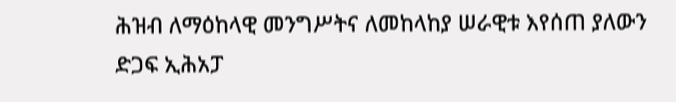ሕዝብ ለማዕከላዊ መንግሥትና ለመከላከያ ሠራዊቱ እየሰጠ ያለውን ድጋፍ ኢሕአፓ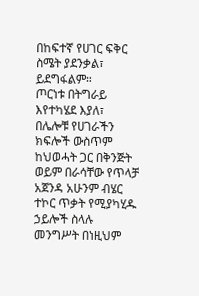በከፍተኛ የሀገር ፍቅር ስሜት ያደንቃል፣ ይደግፋልም።
ጦርነቱ በትግራይ እየተካሄደ እያለ፣ በሌሎቹ የሀገራችን ክፍሎች ውስጥም ከህወሓት ጋር በቅንጅት ወይም በራሳቸው የጥላቻ አጀንዳ አሁንም ብሄር ተኮር ጥቃት የሚያካሂዱ ኃይሎች ስላሉ መንግሥት በነዚህም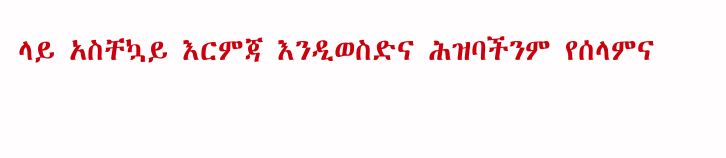ላይ አስቸኳይ እርምጃ እንዲወስድና ሕዝባችንም የሰላምና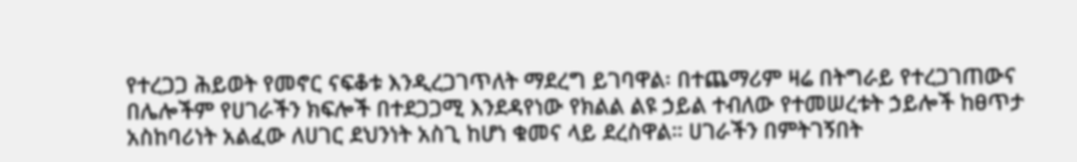የተረጋጋ ሕይወት የመኖር ናፍቆቱ እንዲረጋገጥለት ማደረግ ይገባዋል፡ በተጨማሪም ዛሬ በትግራይ የተረጋገጠውና በሌሎችም የሀገራችን ክፍሎች በተደጋጋሚ እንደዳየነው የክልል ልዩ ኃይል ተብለው የተመሠረቱት ኃይሎች ከፀጥታ አስከባሪነት አልፈው ለሀገር ደህንነት አስጊ ከሆነ ቁመና ላይ ደረስዋል። ሀገራችን በምትገኝበት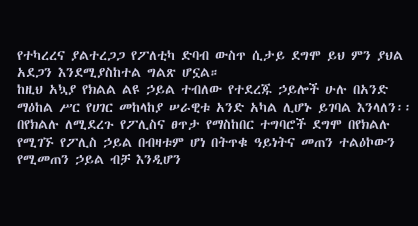የተካረረና ያልተረጋጋ የፖለቲካ ድባብ ውስጥ ሲታይ ደግሞ ይህ ምን ያህል አደጋን እንደሚያስከተል ግልጽ ሆኗል።
ከዚህ አኳያ የክልል ልዩ ኃይል ተብለው የተደረጁ ኃይሎች ሁሉ በአንድ ማዕከል ሥር የሀገር መከላከያ ሠራዊቱ አንድ አካል ሊሆኑ ይገባል እንላለን፡፡ በየክልሉ ለሚደረጉ የፖሊስና ፀጥታ የማስከበር ተግባሮች ደግሞ በየክልሉ የሚገኙ የፖሊስ ኃይል በብዛቱም ሆነ በትጥቁ ዓይነትና መጠን ተልዕኮውን የሚመጠን ኃይል ብቻ እንዲሆን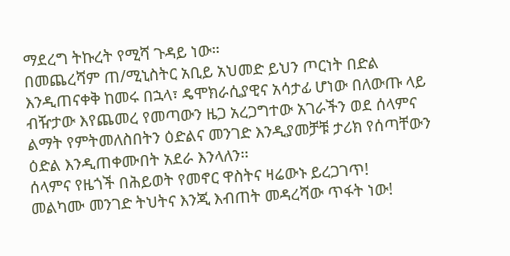ማደረግ ትኩረት የሚሻ ጉዳይ ነው።
በመጨረሻም ጠ/ሚኒስትር አቢይ አህመድ ይህን ጦርነት በድል እንዲጠናቀቅ ከመሩ በኋላ፣ ዴሞክራሲያዊና አሳታፊ ሆነው በለውጡ ላይ ብዥታው እየጨመረ የመጣውን ዜጋ አረጋግተው አገራችን ወደ ሰላምና ልማት የምትመለስበትን ዕድልና መንገድ እንዲያመቻቹ ታሪክ የሰጣቸውን ዕድል እንዲጠቀሙበት አደራ እንላለን፡፡
ሰላምና የዜጎች በሕይወት የመኖር ዋስትና ዛሬውኑ ይረጋገጥ!
መልካሙ መንገድ ትህትና እንጂ እብጠት መዳረሻው ጥፋት ነው!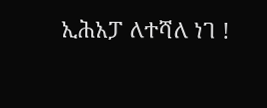ኢሕአፓ ለተሻለ ነገ !